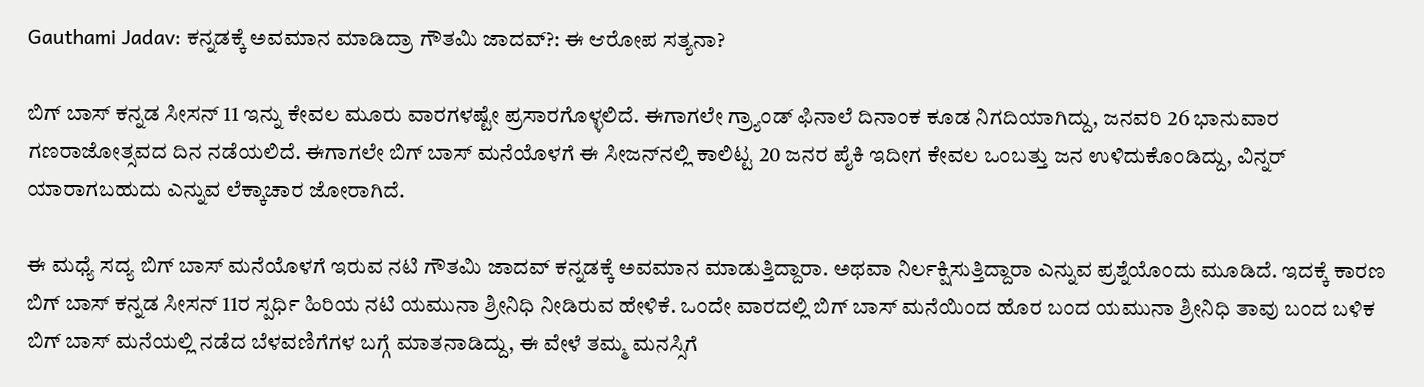Gauthami Jadav: ಕನ್ನಡಕ್ಕೆ ಅವಮಾನ ಮಾಡಿದ್ರಾ ಗೌತಮಿ ಜಾದವ್?: ಈ ಆರೋಪ ಸತ್ಯನಾ?

ಬಿಗ್ ಬಾಸ್ ಕನ್ನಡ ಸೀಸನ್ 11 ಇನ್ನು ಕೇವಲ ಮೂರು ವಾರಗಳಷ್ಟೇ ಪ್ರಸಾರಗೊಳ್ಳಲಿದೆ. ಈಗಾಗಲೇ ಗ್ರ್ಯಾಂಡ್‌ ಫಿನಾಲೆ ದಿನಾಂಕ ಕೂಡ ನಿಗದಿಯಾಗಿದ್ದು, ಜನವರಿ 26 ಭಾನುವಾರ ಗಣರಾಜೋತ್ಸವದ ದಿನ ನಡೆಯಲಿದೆ. ಈಗಾಗಲೇ ಬಿಗ್ ಬಾಸ್ ಮನೆಯೊಳಗೆ ಈ ಸೀಜನ್‌ನಲ್ಲಿ ಕಾಲಿಟ್ಟ 20 ಜನರ ಪೈಕಿ ಇದೀಗ ಕೇವಲ ಒಂಬತ್ತು ಜನ ಉಳಿದುಕೊಂಡಿದ್ದು, ವಿನ್ನರ್‌ ಯಾರಾಗಬಹುದು ಎನ್ನುವ ಲೆಕ್ಕಾಚಾರ ಜೋರಾಗಿದೆ.

ಈ ಮಧ್ಯೆ ಸದ್ಯ ಬಿಗ್ ಬಾಸ್ ಮನೆಯೊಳಗೆ ಇರುವ ನಟಿ ಗೌತಮಿ ಜಾದವ್ ಕನ್ನಡಕ್ಕೆ ಅವಮಾನ ಮಾಡುತ್ತಿದ್ದಾರಾ. ಅಥವಾ ನಿರ್ಲಕ್ಷಿಸುತ್ತಿದ್ದಾರಾ ಎನ್ನುವ ಪ್ರಶ್ನೆಯೊಂದು ಮೂಡಿದೆ. ಇದಕ್ಕೆ ಕಾರಣ ಬಿಗ್ ಬಾಸ್ ಕನ್ನಡ ಸೀಸನ್ 11ರ ಸ್ಪರ್ಧಿ ಹಿರಿಯ ನಟಿ ಯಮುನಾ ಶ್ರೀನಿಧಿ ನೀಡಿರುವ ಹೇಳಿಕೆ. ಒಂದೇ ವಾರದಲ್ಲಿ ಬಿಗ್ ಬಾಸ್ ಮನೆಯಿಂದ ಹೊರ ಬಂದ ಯಮುನಾ ಶ್ರೀನಿಧಿ ತಾವು ಬಂದ ಬಳಿಕ ಬಿಗ್‌ ಬಾಸ್‌ ಮನೆಯಲ್ಲಿ ನಡೆದ ಬೆಳವಣಿಗೆಗಳ ಬಗ್ಗೆ ಮಾತನಾಡಿದ್ದು, ಈ ವೇಳೆ ತಮ್ಮ ಮನಸ್ಸಿಗೆ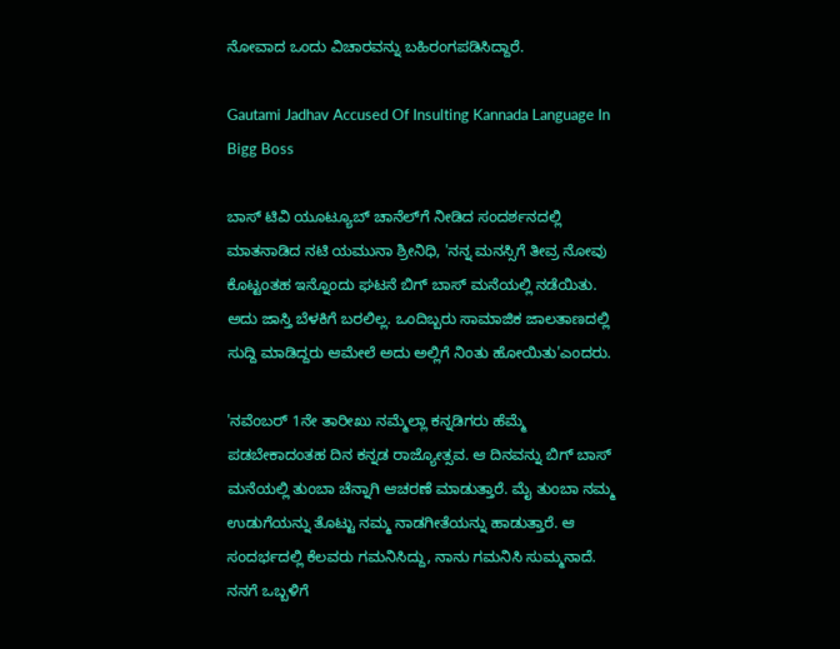ನೋವಾದ ಒಂದು ವಿಚಾರವನ್ನು ಬಹಿರಂಗಪಡಿಸಿದ್ದಾರೆ.

Gautami Jadhav Accused Of Insulting Kannada Language In Bigg Boss

ಬಾಸ್‌ ಟಿವಿ ಯೂಟ್ಯೂಬ್‌ ಚಾನೆಲ್‌ಗೆ ನೀಡಿದ ಸಂದರ್ಶನದಲ್ಲಿ ಮಾತನಾಡಿದ ನಟಿ ಯಮುನಾ ಶ್ರೀನಿಧಿ, 'ನನ್ನ ಮನಸ್ಸಿಗೆ ತೀವ್ರ ನೋವು ಕೊಟ್ಟಂತಹ ಇನ್ನೊಂದು ಘಟನೆ ಬಿಗ್‌ ಬಾಸ್‌ ಮನೆಯಲ್ಲಿ ನಡೆಯಿತು. ಅದು ಜಾಸ್ತಿ ಬೆಳಕಿಗೆ ಬರಲಿಲ್ಲ. ಒಂದಿಬ್ಬರು ಸಾಮಾಜಿಕ ಜಾಲತಾಣದಲ್ಲಿ ಸುದ್ದಿ ಮಾಡಿದ್ದರು ಆಮೇಲೆ ಅದು ಅಲ್ಲಿಗೆ ನಿಂತು ಹೋಯಿತು'ಎಂದರು.

'ನವೆಂಬರ್‌ 1ನೇ ತಾರೀಖು ನಮ್ಮೆಲ್ಲಾ ಕನ್ನಡಿಗರು ಹೆಮ್ಮೆ ಪಡಬೇಕಾದಂತಹ ದಿನ ಕನ್ನಡ ರಾಜ್ಯೋತ್ಸವ. ಆ ದಿನವನ್ನು ಬಿಗ್‌ ಬಾಸ್‌ ಮನೆಯಲ್ಲಿ ತುಂಬಾ ಚೆನ್ನಾಗಿ ಆಚರಣೆ ಮಾಡುತ್ತಾರೆ. ಮೈ ತುಂಬಾ ನಮ್ಮ ಉಡುಗೆಯನ್ನು ತೊಟ್ಟು ನಮ್ಮ ನಾಡಗೀತೆಯನ್ನು ಹಾಡುತ್ತಾರೆ. ಆ ಸಂದರ್ಭದಲ್ಲಿ ಕೆಲವರು ಗಮನಿಸಿದ್ದು, ನಾನು ಗಮನಿಸಿ ಸುಮ್ಮನಾದೆ. ನನಗೆ ಒಬ್ಬಳಿಗೆ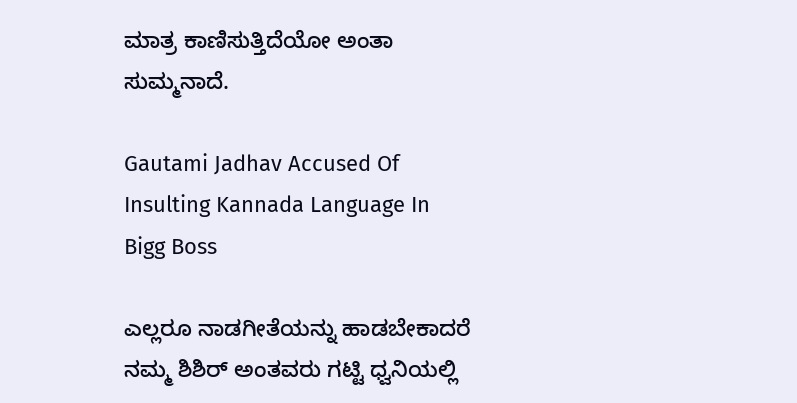ಮಾತ್ರ ಕಾಣಿಸುತ್ತಿದೆಯೋ ಅಂತಾ ಸುಮ್ಮನಾದೆ.

Gautami Jadhav Accused Of Insulting Kannada Language In Bigg Boss

ಎಲ್ಲರೂ ನಾಡಗೀತೆಯನ್ನು ಹಾಡಬೇಕಾದರೆ ನಮ್ಮ ಶಿಶಿರ್‌ ಅಂತವರು ಗಟ್ಟಿ ಧ್ವನಿಯಲ್ಲಿ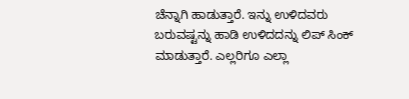ಚೆನ್ನಾಗಿ ಹಾಡುತ್ತಾರೆ. ಇನ್ನು ಉಳಿದವರು ಬರುವಷ್ಟನ್ನು ಹಾಡಿ ಉಳಿದದನ್ನು ಲಿಪ್‌ ಸಿಂಕ್‌ ಮಾಡುತ್ತಾರೆ. ಎಲ್ಲರಿಗೂ ಎಲ್ಲಾ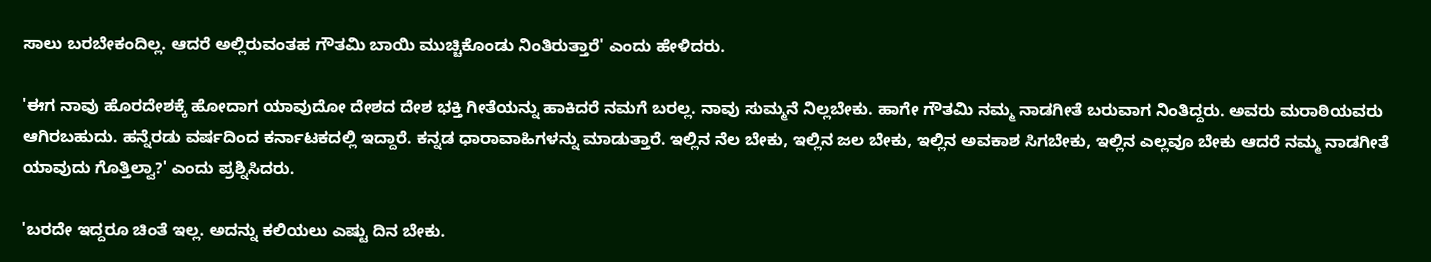ಸಾಲು ಬರಬೇಕಂದಿಲ್ಲ. ಆದರೆ ಅಲ್ಲಿರುವಂತಹ ಗೌತಮಿ ಬಾಯಿ ಮುಚ್ಚಿಕೊಂಡು ನಿಂತಿರುತ್ತಾರೆ' ಎಂದು ಹೇಳಿದರು.

'ಈಗ ನಾವು ಹೊರದೇಶಕ್ಕೆ ಹೋದಾಗ ಯಾವುದೋ ದೇಶದ ದೇಶ ಭಕ್ತಿ ಗೀತೆಯನ್ನು ಹಾಕಿದರೆ ನಮಗೆ ಬರಲ್ಲ. ನಾವು ಸುಮ್ಮನೆ ನಿಲ್ಲಬೇಕು. ಹಾಗೇ ಗೌತಮಿ ನಮ್ಮ ನಾಡಗೀತೆ ಬರುವಾಗ ನಿಂತಿದ್ದರು. ಅವರು ಮರಾಠಿಯವರು ಆಗಿರಬಹುದು. ಹನ್ನೆರಡು ವರ್ಷದಿಂದ ಕರ್ನಾಟಕದಲ್ಲಿ ಇದ್ದಾರೆ. ಕನ್ನಡ ಧಾರಾವಾಹಿಗಳನ್ನು ಮಾಡುತ್ತಾರೆ. ಇಲ್ಲಿನ ನೆಲ ಬೇಕು, ಇಲ್ಲಿನ ಜಲ ಬೇಕು, ಇಲ್ಲಿನ ಅವಕಾಶ ಸಿಗಬೇಕು, ಇಲ್ಲಿನ ಎಲ್ಲವೂ ಬೇಕು ಆದರೆ ನಮ್ಮ ನಾಡಗೀತೆ ಯಾವುದು ಗೊತ್ತಿಲ್ವಾ?' ಎಂದು ಪ್ರಶ್ನಿಸಿದರು.

'ಬರದೇ ಇದ್ದರೂ ಚಿಂತೆ ಇಲ್ಲ. ಅದನ್ನು ಕಲಿಯಲು ಎಷ್ಟು ದಿನ ಬೇಕು.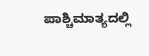ಪಾಶ್ಚಿಮಾತ್ಯದಲ್ಲಿ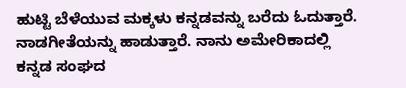ಹುಟ್ಟಿ ಬೆಳೆಯುವ ಮಕ್ಕಳು ಕನ್ನಡವನ್ನು ಬರೆದು ಓದುತ್ತಾರೆ. ನಾಡಗೀತೆಯನ್ನು ಹಾಡುತ್ತಾರೆ. ನಾನು ಅಮೇರಿಕಾದಲ್ಲಿ ಕನ್ನಡ ಸಂಘದ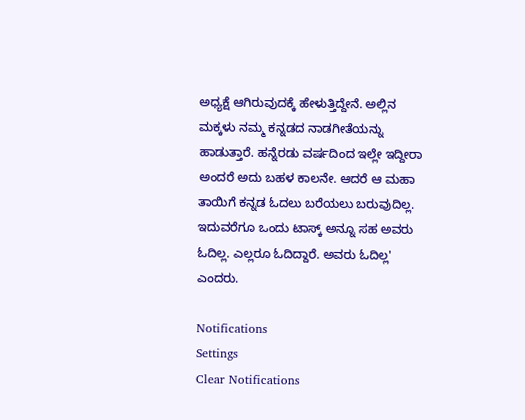ಅಧ್ಯಕ್ಷೆ ಆಗಿರುವುದಕ್ಕೆ ಹೇಳುತ್ತಿದ್ದೇನೆ. ಅಲ್ಲಿನ ಮಕ್ಕಳು ನಮ್ಮ ಕನ್ನಡದ ನಾಡಗೀತೆಯನ್ನು ಹಾಡುತ್ತಾರೆ. ಹನ್ನೆರಡು ವರ್ಷದಿಂದ ಇಲ್ಲೇ ಇದ್ದೀರಾ ಅಂದರೆ ಅದು ಬಹಳ ಕಾಲನೇ. ಆದರೆ ಆ ಮಹಾ ತಾಯಿಗೆ ಕನ್ನಡ ಓದಲು ಬರೆಯಲು ಬರುವುದಿಲ್ಲ. ಇದುವರೆಗೂ ಒಂದು ಟಾಸ್ಕ್‌ ಅನ್ನೂ ಸಹ ಅವರು ಓದಿಲ್ಲ. ಎಲ್ಲರೂ ಓದಿದ್ದಾರೆ. ಅವರು ಓದಿಲ್ಲ' ಎಂದರು.

Notifications
Settings
Clear Notifications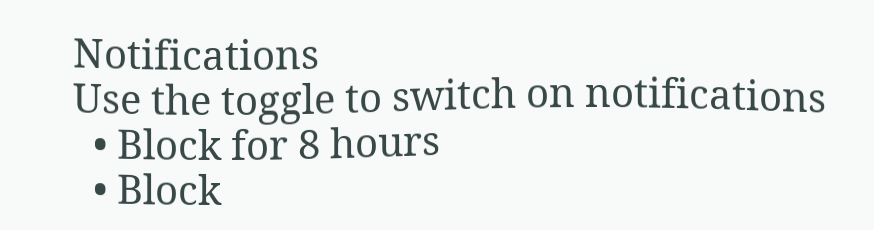Notifications
Use the toggle to switch on notifications
  • Block for 8 hours
  • Block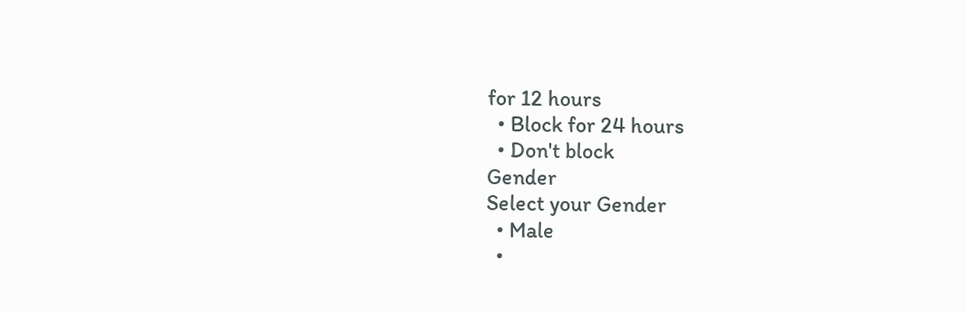for 12 hours
  • Block for 24 hours
  • Don't block
Gender
Select your Gender
  • Male
  •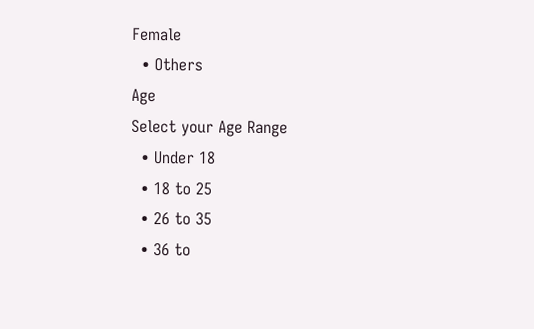Female
  • Others
Age
Select your Age Range
  • Under 18
  • 18 to 25
  • 26 to 35
  • 36 to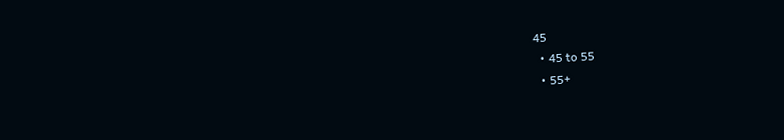45
  • 45 to 55
  • 55+